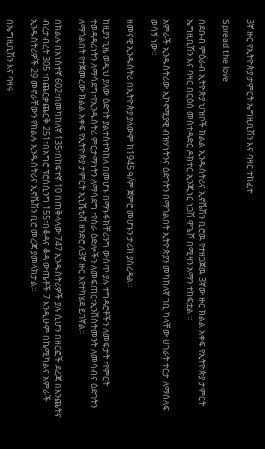3ኛ ዙር የኢትዮጵያ ታምርት ኤግዚቢሽን እና ባዛር ተከፈተ

Spread the love

በደቡብ ምዕራብ ኢትዮጵያ ህዝቦች ክልል ኢንዱስትሪና ኢኖቬሽን ቢሮዉ የተዘጋጀዉ 3ኛው ዙር ክልል አቀፍ የኢትዮጵያ ታምርት ኤግዚቢሽን እና ባዛር በርዕሰ መስተዳድር ዶክተር ኢንጂነር ነጋሽ ዋጌሾ በሚዛን አማን ተከፍቷል ።

አምራች ኢንዱስትሪው ኢኮኖሚያዊ ብዝሃነትንና ዕድገትን በማጎልበት ኢትዮጵያን መካከለኛ ገቢ ካላቸው ሀገራት ተርታ ለማሰለፍ ወሳኝ ነው።

ዘመናዊ ኢንዱስትሪ በኢትዮጵያ ያለውም ከ1945 ዓ/ም ጀምሮ መሆኑን ታሪክ ያስረዳል።

ከዚያን ጊዜ ወዲህ ያለው ዕድገት ያልተስተካከለ በመሆኑ በማኑፋክቸሪንግ ውስጥ ያሉ ተግዳሮቶችን ለመፍታት ፣የምርት ተወዳዳሪነትን ለማሳደግ፣የኢንዱስትሪ ምርታማነትን ለማሳደግ ፣የስራ ዕድሎችን ለመፍጠር፣ኢንቨስትመንት ለመሳብና ዕድገትን ለማጎልበት የተጀመረው ክልል አቀፍ የኢትዮጵያ ታምርት ኢኒሼቲቭ ዘንድሮ ለ3ኛ ዙር እየተካሄደ ይገኛል።

በክልሉ በአነስተኛ 602፣በመካከለኛ 135፣በከፍተኛ 10 በጠቅላላው 747 ኢንዱስትሪዎች ያሉ ሲሆን በዘርፎች ደረጃ በእንጨትና ብረታብረት 305 ፣በጨርቃጨርቅ 251፣በአግሮ ፕሮሰሲንግ 155፣በቆዳና ቆዳ ውጤቶች 7 እንዲሁም በኬሚካልና አምራች ኢንዱስትሪዎች 29 መኖራቸውን የክልሉ ኢንዱስትሪና ኢኖቬሽን ቢሮ መረጃ ያመላክታል።

በኤግዚቢሽን እና ባዛሩ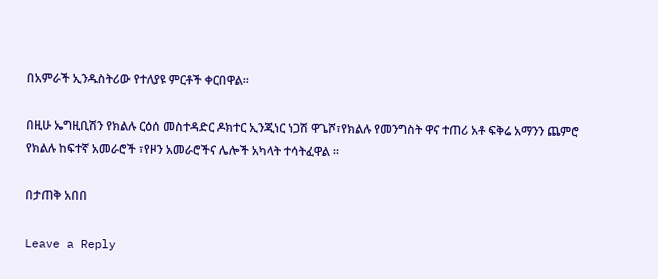በአምራች ኢንዱስትሪው የተለያዩ ምርቶች ቀርበዋል።

በዚሁ ኤግዚቢሽን የክልሉ ርዕሰ መስተዳድር ዶክተር ኢንጂነር ነጋሽ ዋጌሾ፣የክልሉ የመንግስት ዋና ተጠሪ አቶ ፍቅሬ አማንን ጨምሮ የክልሉ ከፍተኛ አመራሮች ፣የዞን አመራሮችና ሌሎች አካላት ተሳትፈዋል ።

በታጠቅ አበበ

Leave a Reply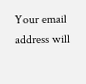Your email address will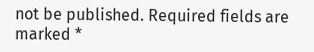not be published. Required fields are marked *